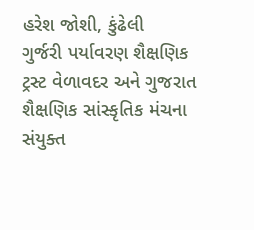હરેશ જોશી, કુંઢેલી
ગુર્જરી પર્યાવરણ શૈક્ષણિક ટ્રસ્ટ વેળાવદર અને ગુજરાત શૈક્ષણિક સાંસ્કૃતિક મંચના સંયુક્ત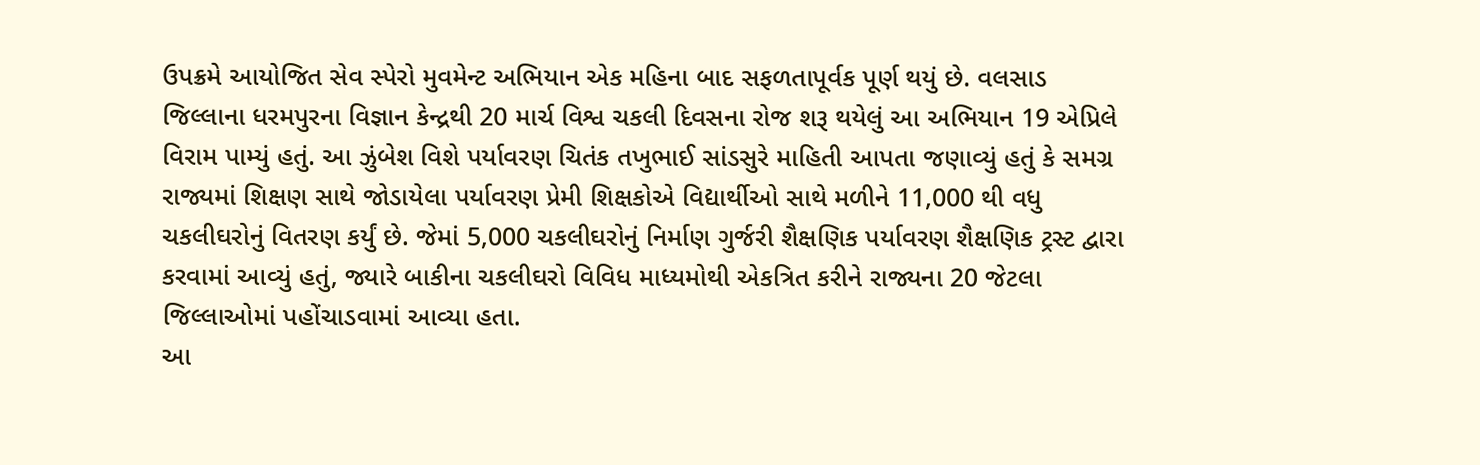ઉપક્રમે આયોજિત સેવ સ્પેરો મુવમેન્ટ અભિયાન એક મહિના બાદ સફળતાપૂર્વક પૂર્ણ થયું છે. વલસાડ જિલ્લાના ધરમપુરના વિજ્ઞાન કેન્દ્રથી 20 માર્ચ વિશ્વ ચકલી દિવસના રોજ શરૂ થયેલું આ અભિયાન 19 એપ્રિલે વિરામ પામ્યું હતું. આ ઝુંબેશ વિશે પર્યાવરણ ચિતંક તખુભાઈ સાંડસુરે માહિતી આપતા જણાવ્યું હતું કે સમગ્ર રાજ્યમાં શિક્ષણ સાથે જોડાયેલા પર્યાવરણ પ્રેમી શિક્ષકોએ વિદ્યાર્થીઓ સાથે મળીને 11,000 થી વધુ ચકલીઘરોનું વિતરણ કર્યું છે. જેમાં 5,000 ચકલીઘરોનું નિર્માણ ગુર્જરી શૈક્ષણિક પર્યાવરણ શૈક્ષણિક ટ્રસ્ટ દ્વારા કરવામાં આવ્યું હતું, જ્યારે બાકીના ચકલીઘરો વિવિધ માધ્યમોથી એકત્રિત કરીને રાજ્યના 20 જેટલા જિલ્લાઓમાં પહોંચાડવામાં આવ્યા હતા.
આ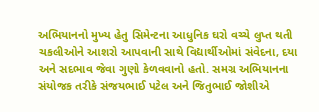અભિયાનનો મુખ્ય હેતુ સિમેન્ટના આધુનિક ઘરો વચ્ચે લુપ્ત થતી ચકલીઓને આશરો આપવાની સાથે વિદ્યાર્થીઓમાં સંવેદના, દયા અને સદભાવ જેવા ગુણો કેળવવાનો હતો. સમગ્ર અભિયાનના સંયોજક તરીકે સંજયભાઈ પટેલ અને જિતુભાઈ જોશીએ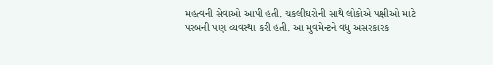મહત્વની સેવાઓ આપી હતી. ચકલીઘરોની સાથે લોકોએ પક્ષીઓ માટે પરબની પણ વ્યવસ્થા કરી હતી. આ મુવમેન્ટને વધુ અસરકારક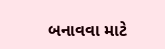બનાવવા માટે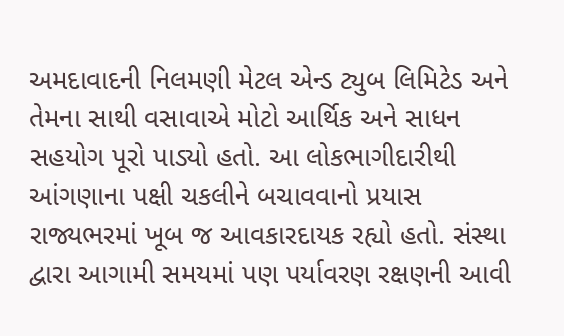અમદાવાદની નિલમણી મેટલ એન્ડ ટ્યુબ લિમિટેડ અને તેમના સાથી વસાવાએ મોટો આર્થિક અને સાધન સહયોગ પૂરો પાડ્યો હતો. આ લોકભાગીદારીથી આંગણાના પક્ષી ચકલીને બચાવવાનો પ્રયાસ રાજ્યભરમાં ખૂબ જ આવકારદાયક રહ્યો હતો. સંસ્થા દ્વારા આગામી સમયમાં પણ પર્યાવરણ રક્ષણની આવી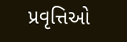પ્રવૃત્તિઓ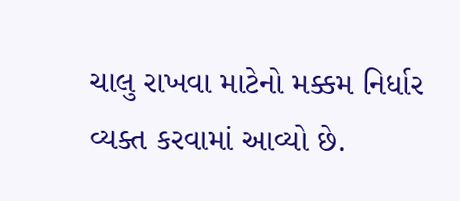ચાલુ રાખવા માટેનો મક્કમ નિર્ધાર વ્યક્ત કરવામાં આવ્યો છે.